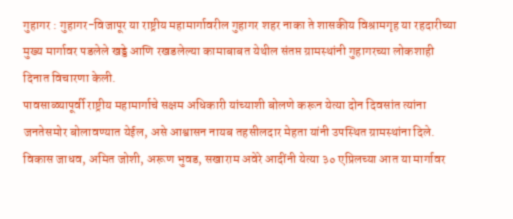गुहागर : गुहागर-विजापूर या राष्ट्रीय महामार्गावरील गुहागर शहर नाका ते शासकीय विश्रामगृह या रहदारीच्या मुख्य मार्गावर पडलेले खड्डे आणि रखडलेल्या कामाबाबत येथील संतप्त ग्रामस्थांनी गुहागरच्या लोकशाही दिनात विचारणा केली.
पावसाळ्यापूर्वी राष्ट्रीय महामार्गाचे सक्षम अधिकारी यांच्याशी बोलणे करून येत्या दोन दिवसांत त्यांना जनतेसमोर बोलावण्यात येईल, असे आश्वासन नायब तहसीलदार मेहता यांनी उपस्थित ग्रामस्थांना दिले.
विकास जाधव, अमित जोशी, अरूण भुवड, सखाराम अवेरे आदींनी येत्या ३० एप्रिलच्या आत या मार्गावर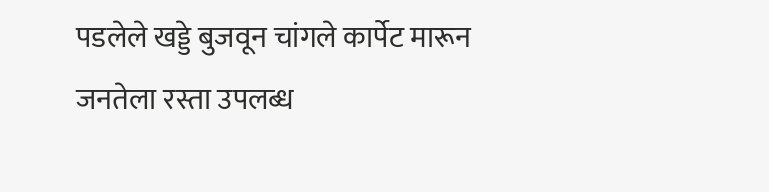पडलेले खड्डे बुजवून चांगले कार्पेट मारून जनतेला रस्ता उपलब्ध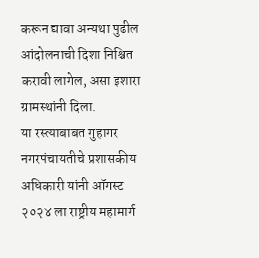करून द्यावा अन्यथा पुढील आंदोलनाची दिशा निश्चित करावी लागेल, असा इशारा ग्रामस्थांनी दिला.
या रस्त्याबाबत गुहागर नगरपंचायतीचे प्रशासकीय अधिकारी यांनी ऑगस्ट २०२४ ला राष्ट्रीय महामार्ग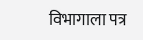विभागाला पत्र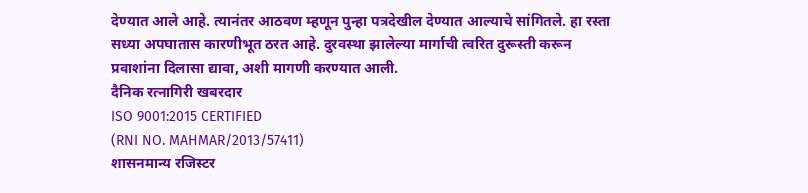देण्यात आले आहे. त्यानंतर आठवण म्हणून पुन्हा पत्रदेखील देण्यात आल्याचे सांगितले. हा रस्ता सध्या अपघातास कारणीभूत ठरत आहे. दुरवस्था झालेल्या मार्गाची त्वरित दुरूस्ती करून प्रवाशांना दिलासा द्यावा, अशी मागणी करण्यात आली.
दैनिक रत्नागिरी खबरदार
ISO 9001:2015 CERTIFIED
(RNI NO. MAHMAR/2013/57411)
शासनमान्य रजिस्टर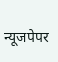न्यूजपेपर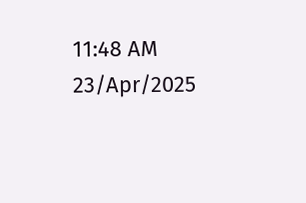11:48 AM 23/Apr/2025